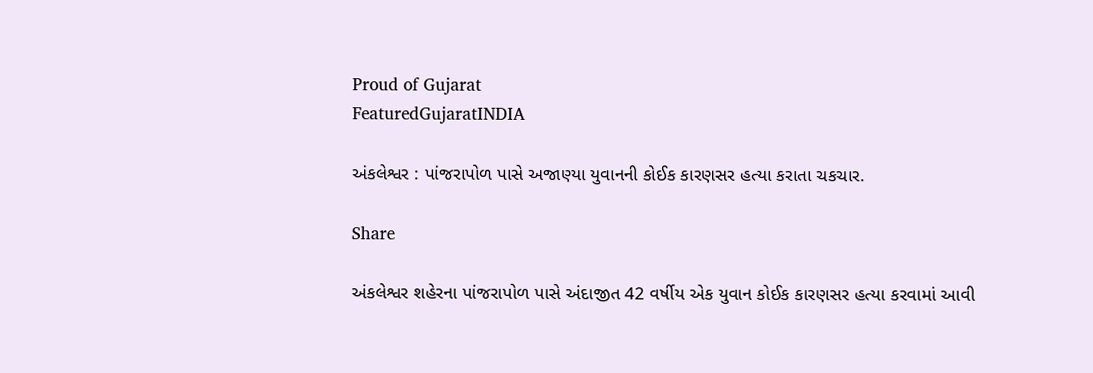Proud of Gujarat
FeaturedGujaratINDIA

અંકલેશ્વર : પાંજરાપોળ પાસે અજાણ્યા યુવાનની કોઈક કારણસર હત્યા કરાતા ચકચાર.

Share

અંકલેશ્વર શહેરના પાંજરાપોળ પાસે અંદાજીત 42 વર્ષીય એક યુવાન કોઈક કારણસર હત્યા કરવામાં આવી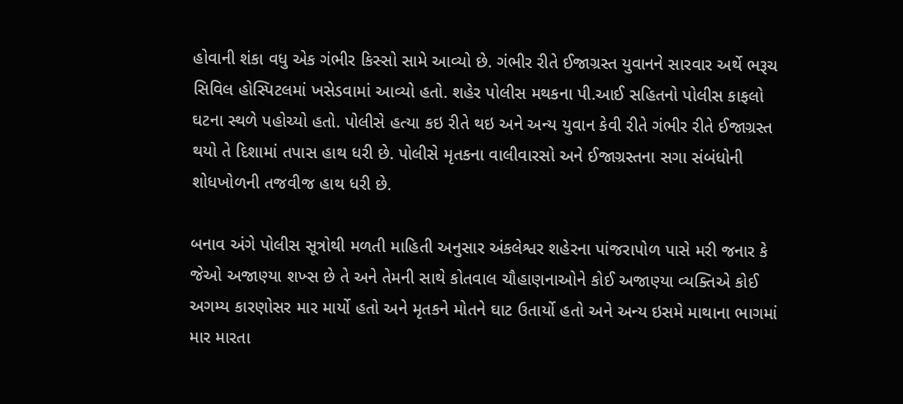હોવાની શંકા વધુ એક ગંભીર કિસ્સો સામે આવ્યો છે. ગંભીર રીતે ઈજાગ્રસ્ત યુવાનને સારવાર અર્થે ભરૂચ સિવિલ હોસ્પિટલમાં ખસેડવામાં આવ્યો હતો. શહેર પોલીસ મથકના પી.આઈ સહિતનો પોલીસ કાફલો ઘટના સ્થળે પહોચ્યો હતો. પોલીસે હત્યા કઇ રીતે થઇ અને અન્ય યુવાન કેવી રીતે ગંભીર રીતે ઈજાગ્રસ્ત થયો તે દિશામાં તપાસ હાથ ધરી છે. પોલીસે મૃતકના વાલીવારસો અને ઈજાગ્રસ્તના સગા સંબંધોની શોધખોળની તજવીજ હાથ ધરી છે.

બનાવ અંગે પોલીસ સૂત્રોથી મળતી માહિતી અનુસાર અંકલેશ્વર શહેરના પાંજરાપોળ પાસે મરી જનાર કે જેઓ અજાણ્યા શખ્સ છે તે અને તેમની સાથે કોતવાલ ચૌહાણનાઓને કોઈ અજાણ્યા વ્યક્તિએ કોઈ અગમ્ય કારણોસર માર માર્યો હતો અને મૃતકને મોતને ઘાટ ઉતાર્યો હતો અને અન્ય ઇસમે માથાના ભાગમાં માર મારતા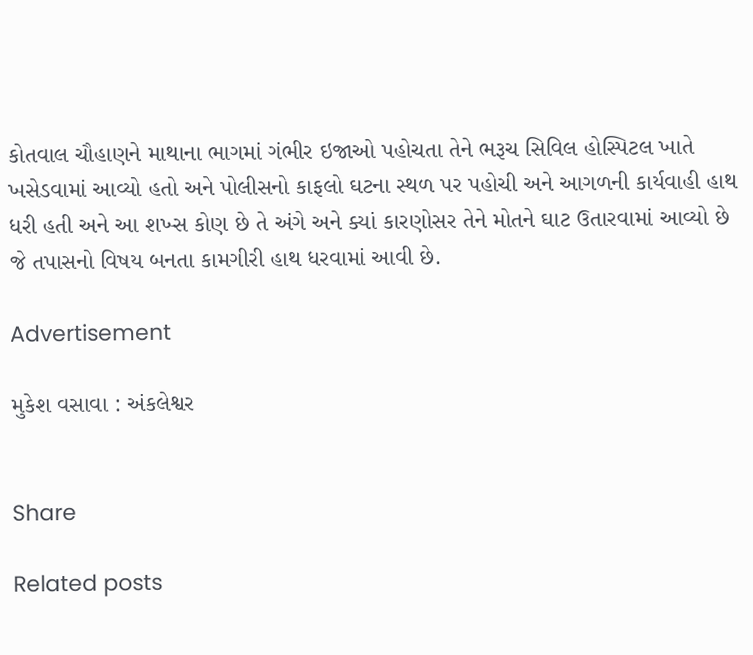કોતવાલ ચૌહાણને માથાના ભાગમાં ગંભીર ઇજાઓ પહોચતા તેને ભરૂચ સિવિલ હોસ્પિટલ ખાતે ખસેડવામાં આવ્યો હતો અને પોલીસનો કાફલો ઘટના સ્થળ પર પહોચી અને આગળની કાર્યવાહી હાથ ધરી હતી અને આ શખ્સ કોણ છે તે અંગે અને ક્યાં કારણોસર તેને મોતને ઘાટ ઉતારવામાં આવ્યો છે જે તપાસનો વિષય બનતા કામગીરી હાથ ધરવામાં આવી છે.

Advertisement

મુકેશ વસાવા : અંકલેશ્વર


Share

Related posts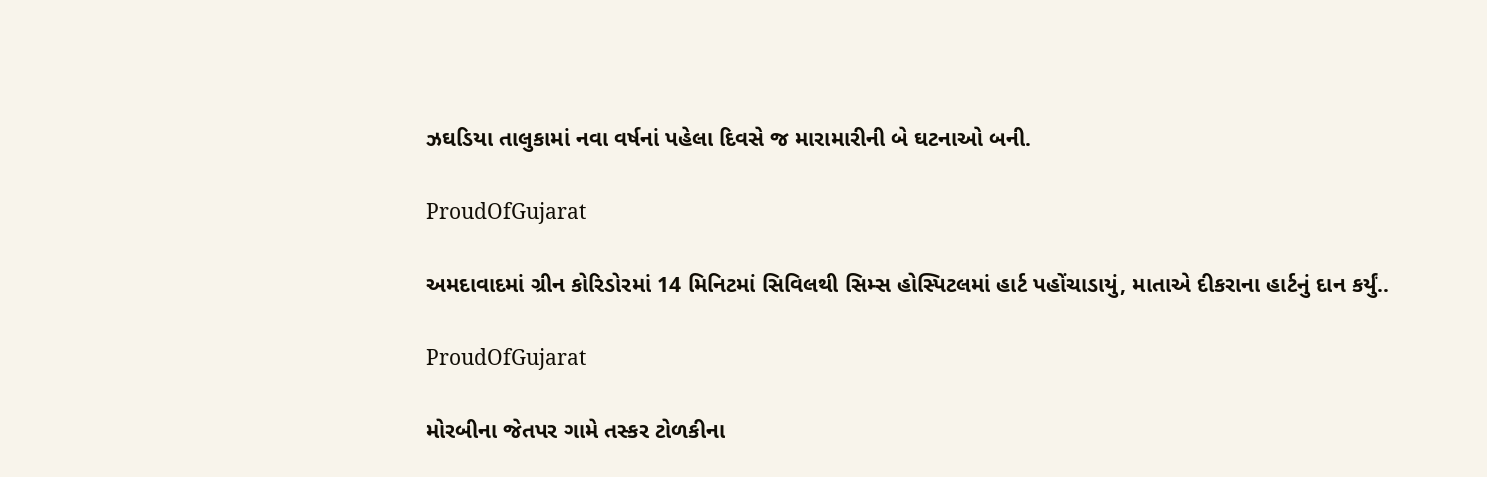ઝઘડિયા તાલુકામાં નવા વર્ષનાં પહેલા દિવસે જ મારામારીની બે ઘટનાઓ બની.

ProudOfGujarat

અમદાવાદમાં ગ્રીન કોરિડોરમાં 14 મિનિટમાં સિવિલથી સિમ્સ હોસ્પિટલમાં હાર્ટ પહોંચાડાયું, માતાએ દીકરાના હાર્ટનું દાન કર્યું..

ProudOfGujarat

મોરબીના જેતપર ગામે તસ્કર ટોળકીના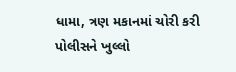ધામા, ત્રણ મકાનમાં ચોરી કરી પોલીસને ખુલ્લો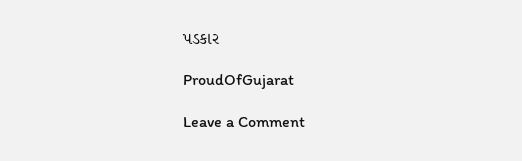પડકાર

ProudOfGujarat

Leave a Comment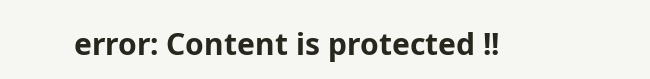error: Content is protected !!